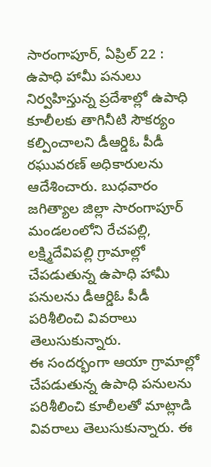సారంగాపూర్, ఏప్రిల్ 22 : ఉపాధి హామీ పనులు నిర్వహిస్తున్న ప్రదేశాల్లో ఉపాధి కూలీలకు తాగినీటి సౌకర్యం కల్పించాలని డీఆర్డిఓ పీడీ రఘువరణ్ అధికారులను ఆదేశించారు. బుధవారం జగిత్యాల జిల్లా సారంగాపూర్ మండలంలోని రేచపల్లి, లక్ష్మిదేవిపల్లి గ్రామాల్లో చేపడుతున్న ఉపాధి హామీ పనులను డీఆర్డిఓ పీడీ పరిశీలించి వివరాలు తెలుసుకున్నారు.
ఈ సందర్భంగా ఆయా గ్రామాల్లో చేపడుతున్న ఉపాధి పనులను పరిశీలించి కూలీలతో మాట్లాడి వివరాలు తెలుసుకున్నారు. ఈ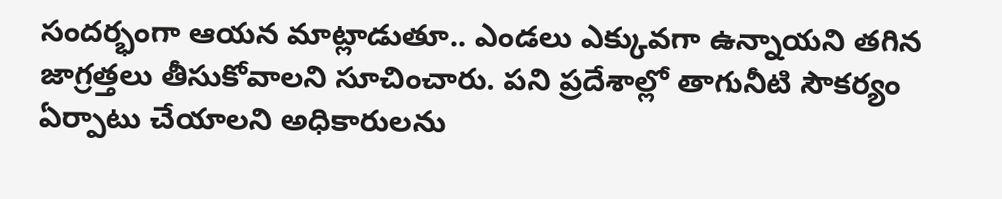సందర్భంగా ఆయన మాట్లాడుతూ.. ఎండలు ఎక్కువగా ఉన్నాయని తగిన జాగ్రత్తలు తీసుకోవాలని సూచించారు. పని ప్రదేశాల్లో తాగునీటి సౌకర్యం ఏర్పాటు చేయాలని అధికారులను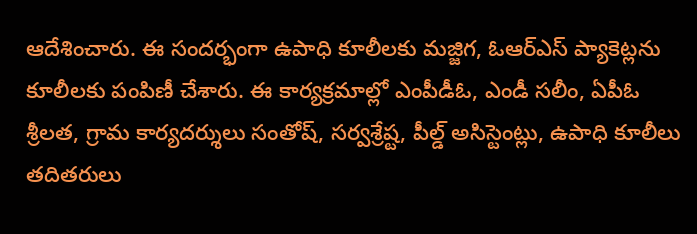ఆదేశించారు. ఈ సందర్భంగా ఉపాధి కూలీలకు మజ్జిగ, ఓఆర్ఎస్ ప్యాకెట్లను కూలీలకు పంపిణీ చేశారు. ఈ కార్యక్రమాల్లో ఎంపీడీఓ, ఎండీ సలీం, ఏపీఓ శ్రీలత, గ్రామ కార్యదర్శులు సంతోష్, సర్వశ్రేష్ట, పీల్డ్ అసిస్టెంట్లు, ఉపాధి కూలీలు తదితరులు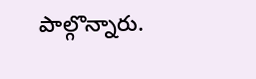పాల్గొన్నారు.